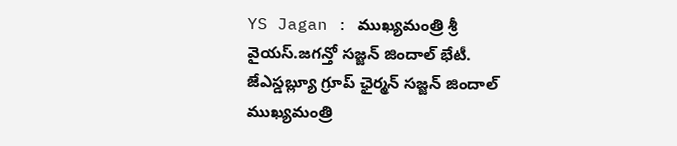YS Jagan : ముఖ్యమంత్రి శ్రీ వైయస్.జగన్తో సజ్జన్ జిందాల్ భేటీ.
జేఎస్డబ్ల్యూ గ్రూప్ ఛైర్మన్ సజ్జన్ జిందాల్ ముఖ్యమంత్రి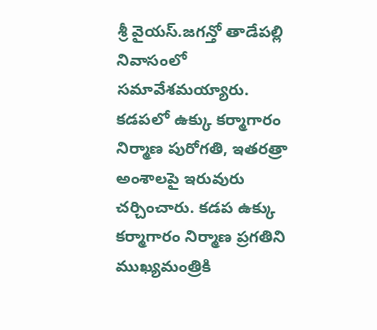శ్రీ వైయస్.జగన్తో తాడేపల్లి నివాసంలో సమావేశమయ్యారు. కడపలో ఉక్కు కర్మాగారం నిర్మాణ పురోగతి, ఇతరత్రా అంశాలపై ఇరువురు చర్చించారు. కడప ఉక్కు కర్మాగారం నిర్మాణ ప్రగతిని ముఖ్యమంత్రికి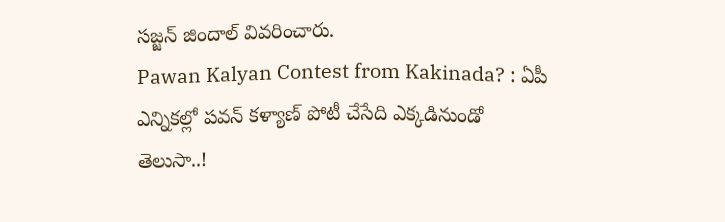సజ్జన్ జిందాల్ వివరించారు.
Pawan Kalyan Contest from Kakinada? : ఏపీ ఎన్నికల్లో పవన్ కళ్యాణ్ పోటీ చేసేది ఎక్కడినుండో తెలుసా..!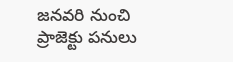జనవరి నుంచి ప్రాజెక్టు పనులు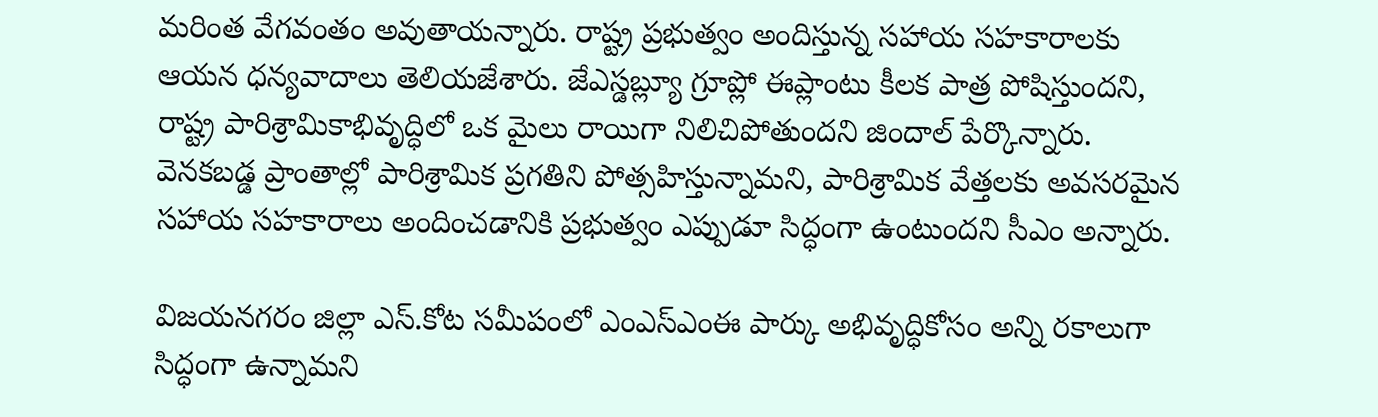మరింత వేగవంతం అవుతాయన్నారు. రాష్ట్ర ప్రభుత్వం అందిస్తున్న సహాయ సహకారాలకు ఆయన ధన్యవాదాలు తెలియజేశారు. జేఎస్డబ్ల్యూ గ్రూప్లో ఈప్లాంటు కీలక పాత్ర పోషిస్తుందని, రాష్ట్ర పారిశ్రామికాభివృద్ధిలో ఒక మైలు రాయిగా నిలిచిపోతుందని జిందాల్ పేర్కొన్నారు. వెనకబడ్డ ప్రాంతాల్లో పారిశ్రామిక ప్రగతిని పోత్సహిస్తున్నామని, పారిశ్రామిక వేత్తలకు అవసరమైన సహాయ సహకారాలు అందించడానికి ప్రభుత్వం ఎప్పుడూ సిద్ధంగా ఉంటుందని సీఎం అన్నారు.

విజయనగరం జిల్లా ఎస్.కోట సమీపంలో ఎంఎస్ఎంఈ పార్కు అభివృద్ధికోసం అన్ని రకాలుగా సిద్ధంగా ఉన్నామని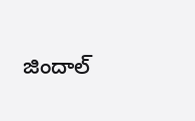జిందాల్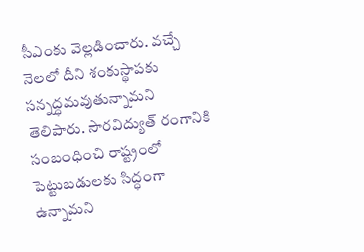సీఎంకు వెల్లడించారు. వచ్చే నెలలో దీని శంకుస్థాపకు సన్నద్ధమవుతున్నామని తెలిపారు. సౌరవిద్యుత్ రంగానికి సంబంధించి రాష్ట్రంలో పెట్టుబడులకు సిద్ధంగా ఉన్నామని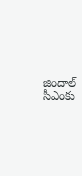జిందాల్ సీఎంకు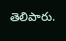తెలిపారు.